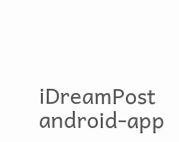iDreamPost
android-app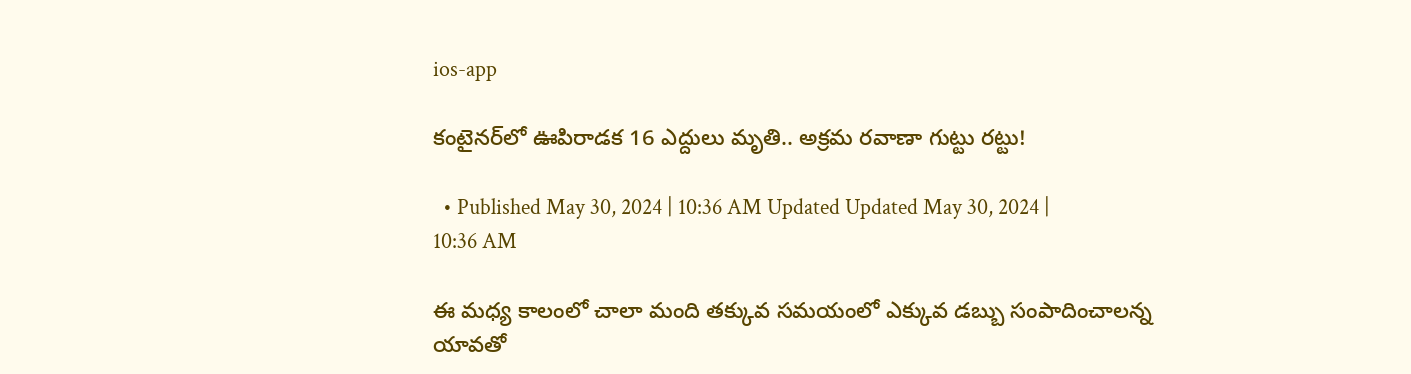ios-app

కంటైనర్‌లో ఊపిరాడక 16 ఎద్దులు మృతి.. అక్రమ రవాణా గుట్టు రట్టు!

  • Published May 30, 2024 | 10:36 AM Updated Updated May 30, 2024 | 10:36 AM

ఈ మధ్య కాలంలో చాలా మంది తక్కువ సమయంలో ఎక్కువ డబ్బు సంపాదించాలన్న యావతో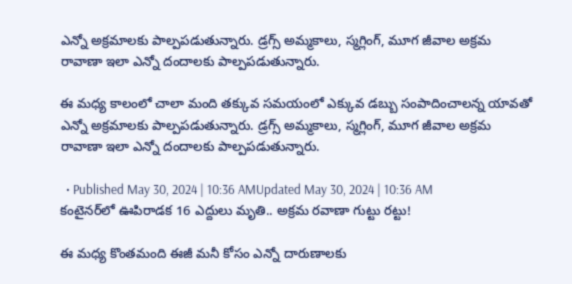ఎన్నో అక్రమాలకు పాల్పపడుతున్నారు. డ్రగ్స్ అమ్మకాలు, స్మగ్లింగ్, మూగ జీవాల అక్రమ రావాణా ఇలా ఎన్నో దందాలకు పాల్పపడుతున్నారు.

ఈ మధ్య కాలంలో చాలా మంది తక్కువ సమయంలో ఎక్కువ డబ్బు సంపాదించాలన్న యావతో ఎన్నో అక్రమాలకు పాల్పపడుతున్నారు. డ్రగ్స్ అమ్మకాలు, స్మగ్లింగ్, మూగ జీవాల అక్రమ రావాణా ఇలా ఎన్నో దందాలకు పాల్పపడుతున్నారు.

  • Published May 30, 2024 | 10:36 AMUpdated May 30, 2024 | 10:36 AM
కంటైనర్‌లో ఊపిరాడక 16 ఎద్దులు మృతి.. అక్రమ రవాణా గుట్టు రట్టు!

ఈ మధ్య కొంతమంది ఈజీ మనీ కోసం ఎన్నో దారుణాలకు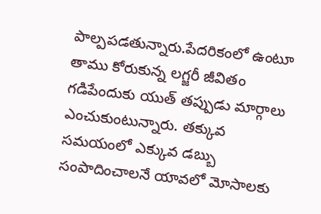పాల్పపడతున్నారు.పేదరికంలో ఉంటూ తాము కోరుకున్న లగ్జరీ జీవితం గడిపేందుకు యుత్ తప్పుడు మార్గాలు ఎంచుకుంటున్నారు. తక్కువ సమయంలో ఎక్కువ డబ్బు సంపాదించాలనే యావలో మోసాలకు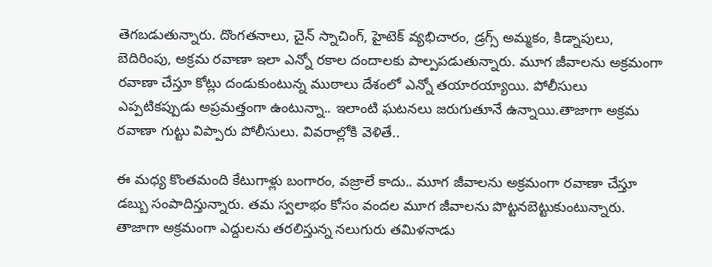తెగబడుతున్నారు. దొంగతనాలు, చైన్ స్నాచింగ్, హైటెక్ వ్యభిచారం, డ్రగ్స్ అమ్మకం, కిడ్నాపులు, బెదిరింపు, అక్రమ రవాణా ఇలా ఎన్నో రకాల దందాలకు పాల్పపడుతున్నారు. మూగ జీవాలను అక్రమంగా రవాణా చేస్తూ కోట్లు దండుకుంటున్న ముఠాలు దేశంలో ఎన్నో తయారయ్యాయి. పోలీసులు ఎప్పటికప్పుడు అప్రమత్తంగా ఉంటున్నా.. ఇలాంటి ఘటనలు జరుగుతూనే ఉన్నాయి.తాజాగా అక్రమ రవాణా గుట్టు విప్పారు పోలీసులు. వివరాల్లోకి వెళితే..

ఈ మధ్య కొంతమంది కేటుగాళ్లు బంగారం, వజ్రాలే కాదు.. మూగ జీవాలను అక్రమంగా రవాణా చేస్తూ డబ్బు సంపాదిస్తున్నారు. తమ స్వలాభం కోసం వందల మూగ జీవాలను పొట్టనబెట్టుకుంటున్నారు. తాజాగా అక్రమంగా ఎద్దులను తరలిస్తున్న నలుగురు తమిళనాడు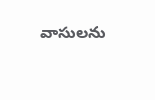వాసులను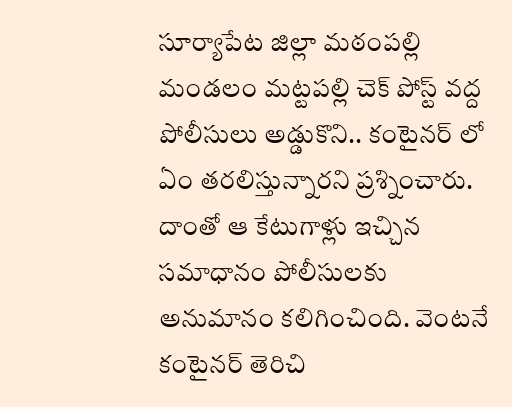సూర్యాపేట జిల్లా మఠంపల్లి మండలం మట్టపల్లి చెక్ పోస్ట్ వద్ద పోలీసులు అడ్డుకొని.. కంటైనర్ లో ఏం తరలిస్తున్నారని ప్రశ్నించారు. దాంతో ఆ కేటుగాళ్లు ఇచ్చిన సమాధానం పోలీసులకు అనుమానం కలిగించింది. వెంటనే కంటైనర్ తెరిచి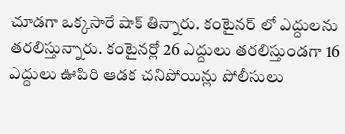చూడగా ఒక్కసారే షాక్ తిన్నారు. కంటైనర్ లో ఎద్దులను తరలిస్తున్నారు. కంటైనర్లో 26 ఎద్దులు తరలిస్తుండగా 16 ఎద్దులు ఊపిరి ఆడక చనిపోయిన్లు పోలీసులు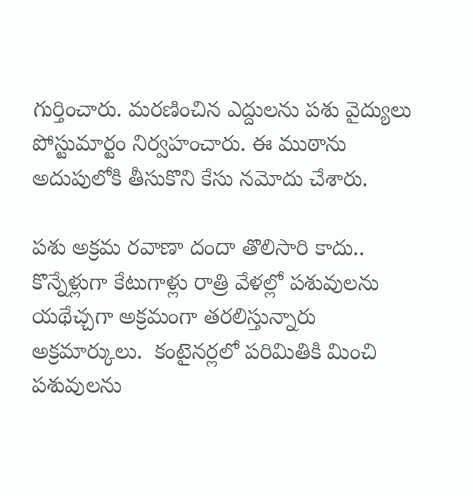గుర్తించారు. మరణించిన ఎద్దులను పశు వైద్యులు పోస్టుమార్టం నిర్వహంచారు. ఈ ముఠాను అదుపులోకి తీసుకొని కేసు నమోదు చేశారు.

పశు అక్రమ రవాణా దందా తొలిసారి కాదు.. కొన్నేళ్లుగా కేటుగాళ్లు రాత్రి వేళల్లో పశువులను యథేచ్చగా అక్రమంగా తరలిస్తున్నారు అక్రమార్కులు.  కంటైనర్లలో పరిమితికి మించి పశువులను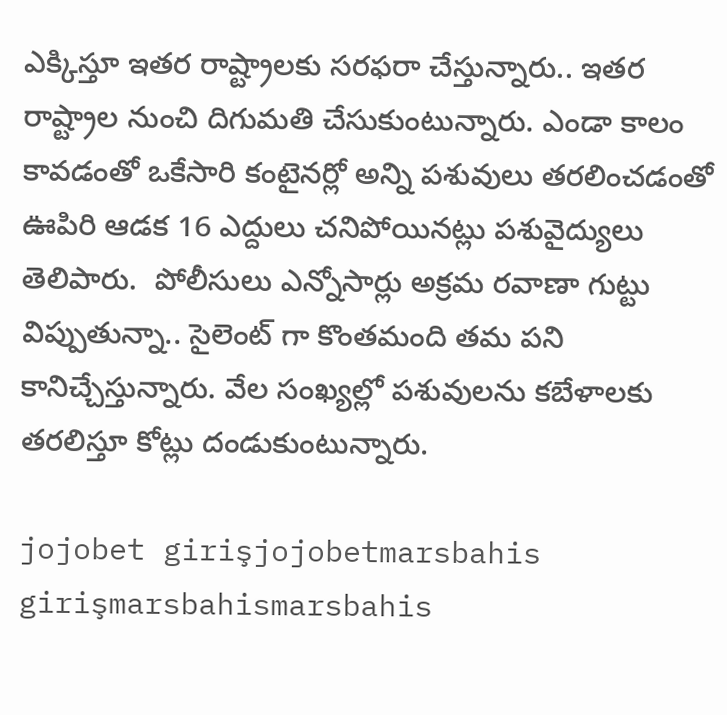ఎక్కిస్తూ ఇతర రాష్ట్రాలకు సరఫరా చేస్తున్నారు.. ఇతర రాష్ట్రాల నుంచి దిగుమతి చేసుకుంటున్నారు. ఎండా కాలం కావడంతో ఒకేసారి కంటైనర్లో అన్ని పశువులు తరలించడంతో ఊపిరి ఆడక 16 ఎద్దులు చనిపోయినట్లు పశువైద్యులు తెలిపారు.  పోలీసులు ఎన్నోసార్లు అక్రమ రవాణా గుట్టు విప్పుతున్నా.. సైలెంట్ గా కొంతమంది తమ పని కానిచ్చేస్తున్నారు. వేల సంఖ్యల్లో పశువులను కబేళాలకు తరలిస్తూ కోట్లు దండుకుంటున్నారు.

jojobet girişjojobetmarsbahis girişmarsbahismarsbahis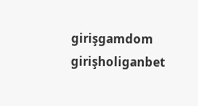girişgamdom girişholiganbet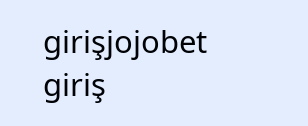girişjojobet giriş